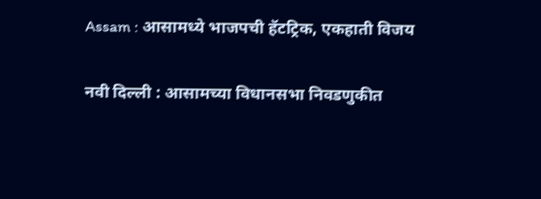Assam : आसामध्ये भाजपची हॅटट्रिक, एकहाती विजय

नवी दिल्ली : आसामच्या विधानसभा निवडणुकीत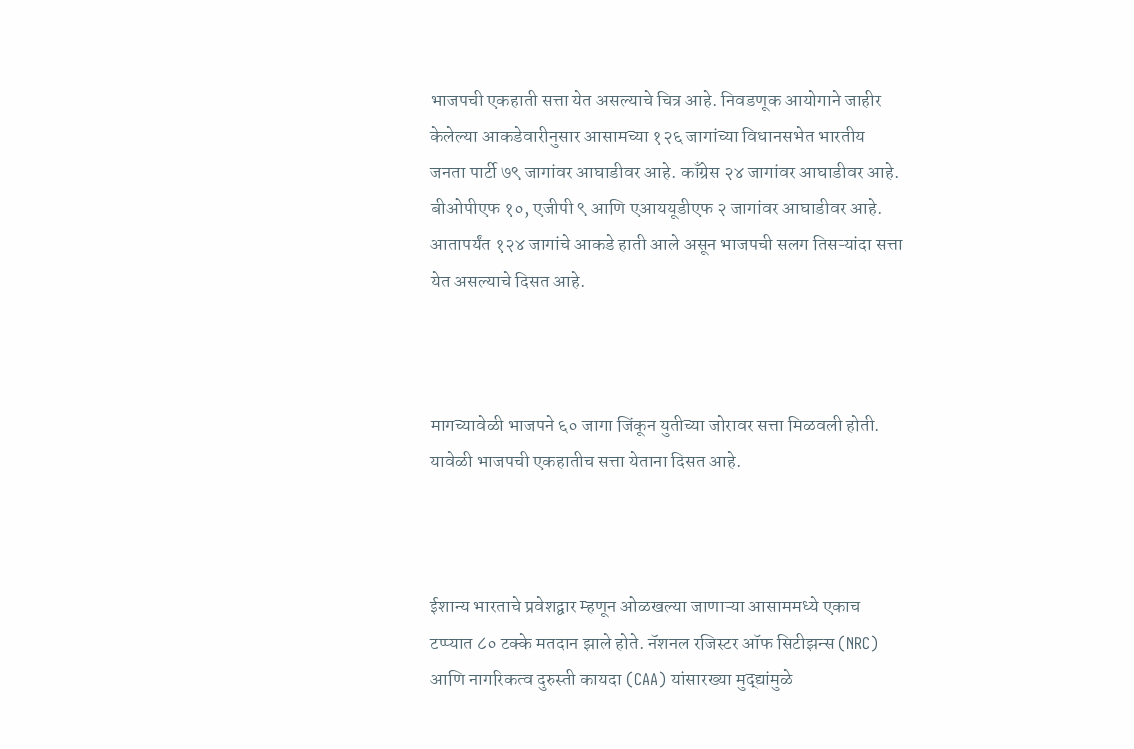भाजपची एकहाती सत्ता येत असल्याचे चित्र आहे. निवडणूक आयोगाने जाहीर केलेल्या आकडेवारीनुसार आसामच्या १२६ जागांच्या विधानसभेत भारतीय जनता पार्टी ७९ जागांवर आघाडीवर आहे. काँग्रेस २४ जागांवर आघाडीवर आहे. बीओपीएफ १०, एजीपी ९ आणि एआययूडीएफ २ जागांवर आघाडीवर आहे. आतापर्यंत १२४ जागांचे आकडे हाती आले असून भाजपची सलग तिसऱ्यांदा सत्ता येत असल्याचे दिसत आहे.



मागच्यावेळी भाजपने ६० जागा जिंकून युतीच्या जोरावर सत्ता मिळवली होती. यावेळी भाजपची एकहातीच सत्ता येताना दिसत आहे.



ईशान्य भारताचे प्रवेशद्वार म्हणून ओळखल्या जाणाऱ्या आसाममध्ये एकाच टप्प्यात ८० टक्के मतदान झाले होते. नॅशनल रजिस्टर ऑफ सिटीझन्स (NRC) आणि नागरिकत्व दुरुस्ती कायदा (CAA) यांसारख्या मुद्द्यांमुळे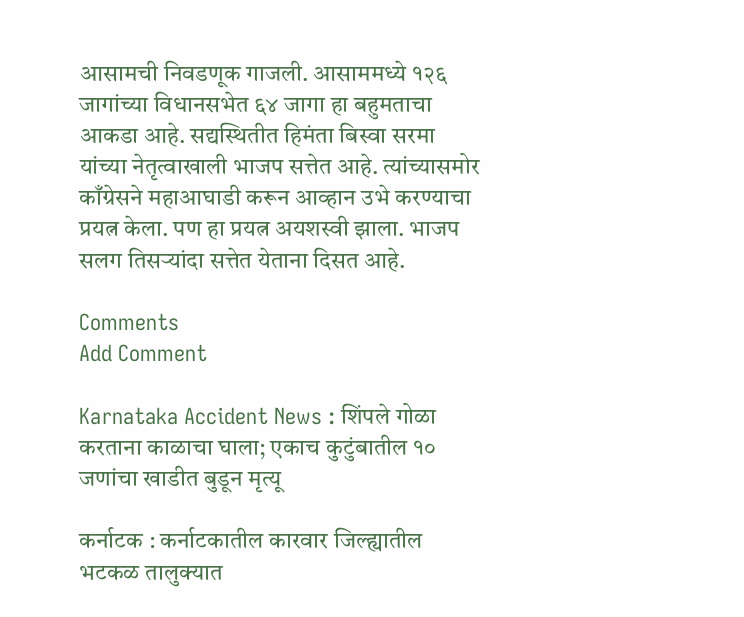आसामची निवडणूक गाजली. आसाममध्ये १२६ जागांच्या विधानसभेत ६४ जागा हा बहुमताचा आकडा आहे. सद्यस्थितीत हिमंता बिस्वा सरमा यांच्या नेतृत्वाखाली भाजप सत्तेत आहे. त्यांच्यासमोर काँग्रेसने महाआघाडी करून आव्हान उभे करण्याचा प्रयत्न केला. पण हा प्रयत्न अयशस्वी झाला. भाजप सलग तिसऱ्यांदा सत्तेत येताना दिसत आहे.

Comments
Add Comment

Karnataka Accident News : शिंपले गोळा करताना काळाचा घाला; एकाच कुटुंबातील १० जणांचा खाडीत बुडून मृत्यू

कर्नाटक : कर्नाटकातील कारवार जिल्ह्यातील भटकळ तालुक्यात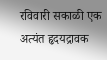रविवारी सकाळी एक अत्यंत हृदयद्रावक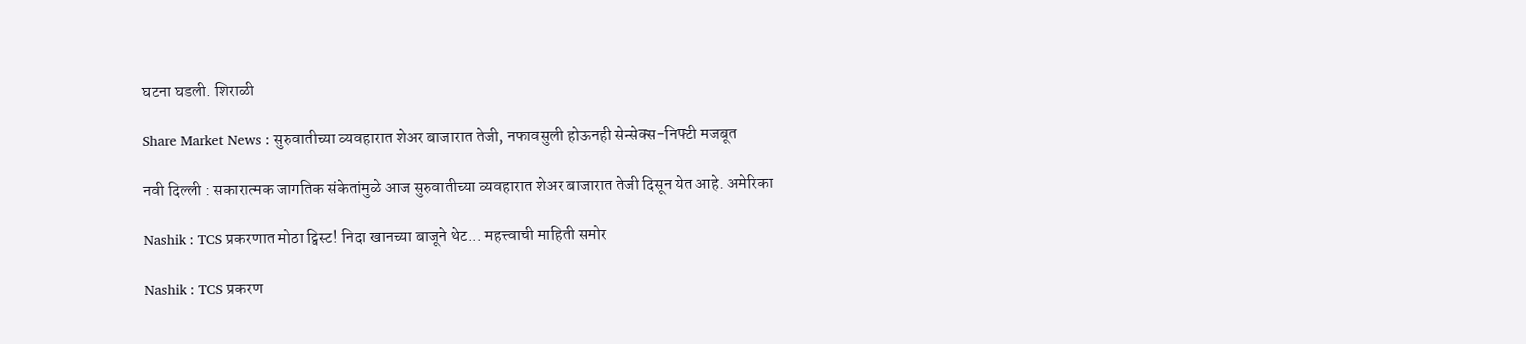घटना घडली. शिराळी

Share Market News : सुरुवातीच्या व्यवहारात शेअर बाजारात तेजी, नफावसुली होऊनही सेन्सेक्स-निफ्टी मजबूत

नवी दिल्ली : सकारात्मक जागतिक संकेतांमुळे आज सुरुवातीच्या व्यवहारात शेअर बाजारात तेजी दिसून येत आहे. अमेरिका

Nashik : TCS प्रकरणात मोठा ट्विस्ट! निदा खानच्या बाजूने थेट... महत्त्वाची माहिती समोर

Nashik : TCS प्रकरण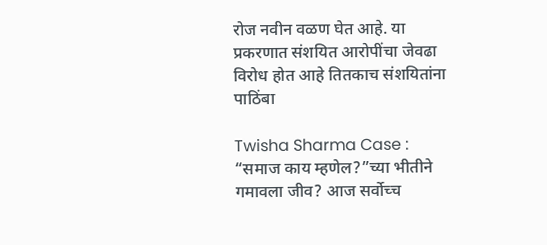रोज नवीन वळण घेत आहे. या प्रकरणात संशयित आरोपींचा जेवढा विरोध होत आहे तितकाच संशयितांना पाठिंबा

Twisha Sharma Case : “समाज काय म्हणेल?”च्या भीतीने गमावला जीव? आज सर्वोच्च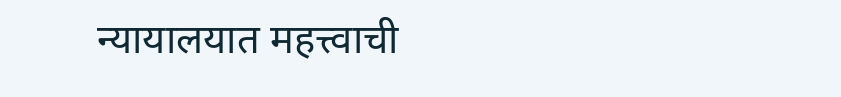न्यायालयात महत्त्वाची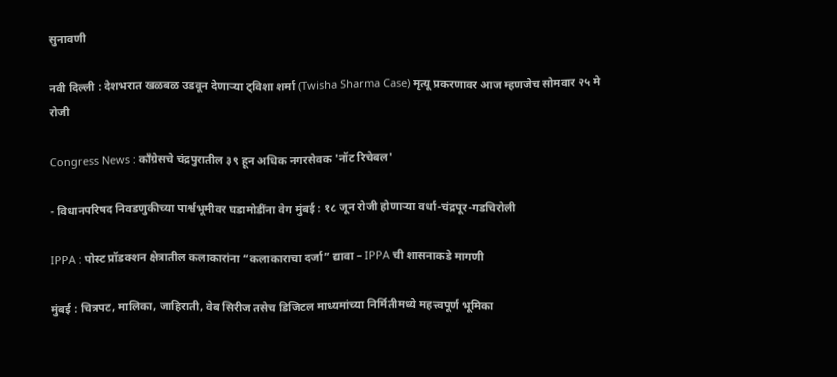सुनावणी

नवी दिल्ली : देशभरात खळबळ उडवून देणाऱ्या ट्विशा शर्मा (Twisha Sharma Case) मृत्यू प्रकरणावर आज म्हणजेच सोमवार २५ मे रोजी

Congress News : काँग्रेसचे चंद्रपुरातील ३९ हून अधिक नगरसेवक 'नॉट रिचेबल'

- विधानपरिषद निवडणुकीच्या पार्श्वभूमीवर घडामोडींना वेग मुंबई : १८ जून रोजी होणाऱ्या वर्धा-चंद्रपूर-गडचिरोली

IPPA : पोस्ट प्रॉडक्शन क्षेत्रातील कलाकारांना “कलाकाराचा दर्जा” द्यावा – IPPA ची शासनाकडे मागणी

मुंबई : चित्रपट, मालिका, जाहिराती, वेब सिरीज तसेच डिजिटल माध्यमांच्या निर्मितीमध्ये महत्त्वपूर्ण भूमिका